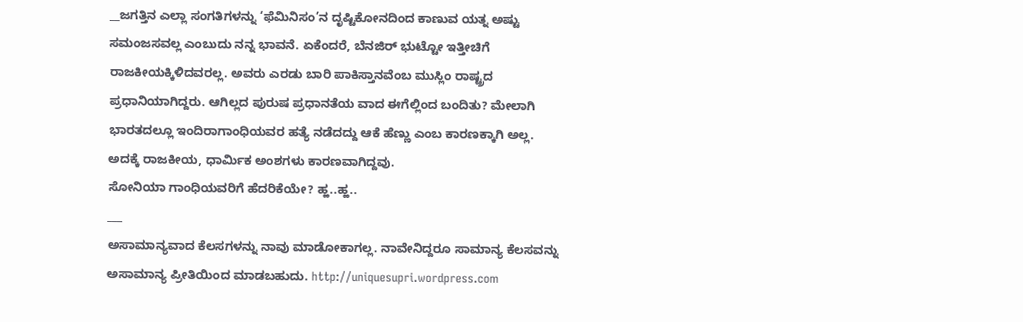__ಜಗತ್ತಿನ ಎಲ್ಲಾ ಸಂಗತಿಗಳನ್ನು ‘ಫೆಮಿನಿಸಂ’ನ ದೃಷ್ಟಿಕೋನದಿಂದ ಕಾಣುವ ಯತ್ನ ಅಷ್ಟು ಸಮಂಜಸವಲ್ಲ ಎಂಬುದು ನನ್ನ ಭಾವನೆ. ಏಕೆಂದರೆ, ಬೆನಜಿರ್ ಭುಟ್ಟೋ ಇತ್ತೀಚಿಗೆ ರಾಜಕೀಯಕ್ಕಿಳಿದವರಲ್ಲ. ಅವರು ಎರಡು ಬಾರಿ ಪಾಕಿಸ್ತಾನವೆಂಬ ಮುಸ್ಲಿಂ ರಾಷ್ಟ್ರದ ಪ್ರಧಾನಿಯಾಗಿದ್ದರು. ಆಗಿಲ್ಲದ ಪುರುಷ ಪ್ರಧಾನತೆಯ ವಾದ ಈಗೆಲ್ಲಿಂದ ಬಂದಿತು? ಮೇಲಾಗಿ ಭಾರತದಲ್ಲೂ ಇಂದಿರಾಗಾಂಧಿಯವರ ಹತ್ಯೆ ನಡೆದದ್ದು ಆಕೆ ಹೆಣ್ಣು ಎಂಬ ಕಾರಣಕ್ಕಾಗಿ ಅಲ್ಲ. ಅದಕ್ಕೆ ರಾಜಕೀಯ, ಧಾರ್ಮಿಕ ಅಂಶಗಳು ಕಾರಣವಾಗಿದ್ದವು.
ಸೋನಿಯಾ ಗಾಂಧಿಯವರಿಗೆ ಹೆದರಿಕೆಯೇ? ಹ್ಹ..ಹ್ಹ..
___
ಅಸಾಮಾನ್ಯವಾದ ಕೆಲಸಗಳನ್ನು ನಾವು ಮಾಡೋಕಾಗಲ್ಲ. ನಾವೇನಿದ್ದರೂ ಸಾಮಾನ್ಯ ಕೆಲಸವನ್ನು ಅಸಾಮಾನ್ಯ ಪ್ರೀತಿಯಿಂದ ಮಾಡಬಹುದು. http://uniquesupri.wordpress.com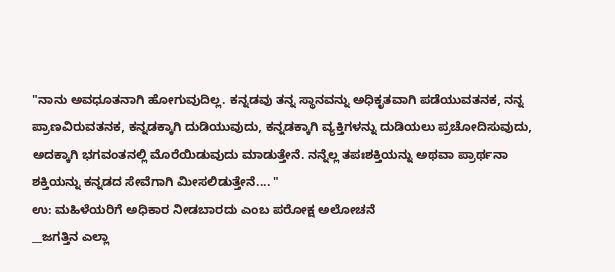"ನಾನು ಅವಧೂತನಾಗಿ ಹೋಗುವುದಿಲ್ಲ. ಕನ್ನಡವು ತನ್ನ ಸ್ಥಾನವನ್ನು ಅಧಿಕೃತವಾಗಿ ಪಡೆಯುವತನಕ, ನನ್ನ ಪ್ರಾಣವಿರುವತನಕ, ಕನ್ನಡಕ್ಕಾಗಿ ದುಡಿಯುವುದು, ಕನ್ನಡಕ್ಕಾಗಿ ವ್ಯಕ್ತಿಗಳನ್ನು ದುಡಿಯಲು ಪ್ರಚೋದಿಸುವುದು, ಅದಕ್ಕಾಗಿ ಭಗವಂತನಲ್ಲಿ ಮೊರೆಯಿಡುವುದು ಮಾಡುತ್ತೇನೆ. ನನ್ನೆಲ್ಲ ತಪಃಶಕ್ತಿಯನ್ನು ಅಥವಾ ಪ್ರಾರ್ಥನಾ ಶಕ್ತಿಯನ್ನು ಕನ್ನಡದ ಸೇವೆಗಾಗಿ ಮೀಸಲಿಡುತ್ತೇನೆ.... "
ಉ: ಮಹಿಳೆಯರಿಗೆ ಅಧಿಕಾರ ನೀಡಬಾರದು ಎಂಬ ಪರೋಕ್ಷ ಅಲೋಚನೆ
__ಜಗತ್ತಿನ ಎಲ್ಲಾ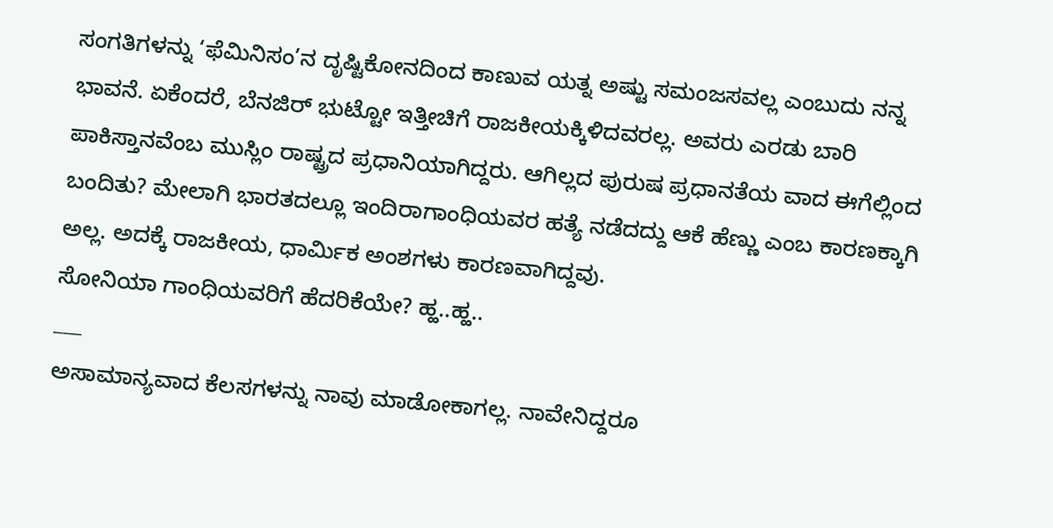ಸಂಗತಿಗಳನ್ನು ‘ಫೆಮಿನಿಸಂ’ನ ದೃಷ್ಟಿಕೋನದಿಂದ ಕಾಣುವ ಯತ್ನ ಅಷ್ಟು ಸಮಂಜಸವಲ್ಲ ಎಂಬುದು ನನ್ನ ಭಾವನೆ. ಏಕೆಂದರೆ, ಬೆನಜಿರ್ ಭುಟ್ಟೋ ಇತ್ತೀಚಿಗೆ ರಾಜಕೀಯಕ್ಕಿಳಿದವರಲ್ಲ. ಅವರು ಎರಡು ಬಾರಿ ಪಾಕಿಸ್ತಾನವೆಂಬ ಮುಸ್ಲಿಂ ರಾಷ್ಟ್ರದ ಪ್ರಧಾನಿಯಾಗಿದ್ದರು. ಆಗಿಲ್ಲದ ಪುರುಷ ಪ್ರಧಾನತೆಯ ವಾದ ಈಗೆಲ್ಲಿಂದ ಬಂದಿತು? ಮೇಲಾಗಿ ಭಾರತದಲ್ಲೂ ಇಂದಿರಾಗಾಂಧಿಯವರ ಹತ್ಯೆ ನಡೆದದ್ದು ಆಕೆ ಹೆಣ್ಣು ಎಂಬ ಕಾರಣಕ್ಕಾಗಿ ಅಲ್ಲ. ಅದಕ್ಕೆ ರಾಜಕೀಯ, ಧಾರ್ಮಿಕ ಅಂಶಗಳು ಕಾರಣವಾಗಿದ್ದವು.
ಸೋನಿಯಾ ಗಾಂಧಿಯವರಿಗೆ ಹೆದರಿಕೆಯೇ? ಹ್ಹ..ಹ್ಹ..
___
ಅಸಾಮಾನ್ಯವಾದ ಕೆಲಸಗಳನ್ನು ನಾವು ಮಾಡೋಕಾಗಲ್ಲ. ನಾವೇನಿದ್ದರೂ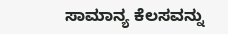ಸಾಮಾನ್ಯ ಕೆಲಸವನ್ನು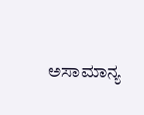ಅಸಾಮಾನ್ಯ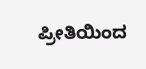ಪ್ರೀತಿಯಿಂದ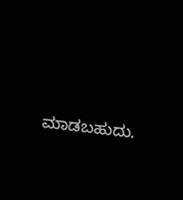ಮಾಡಬಹುದು.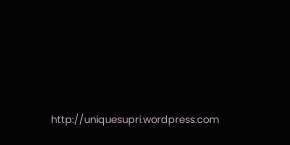http://uniquesupri.wordpress.com